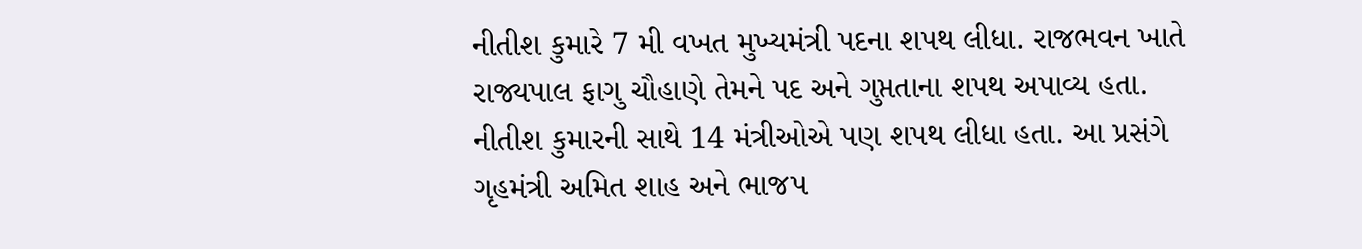નીતીશ કુમારે 7 મી વખત મુખ્યમંત્રી પદના શપથ લીધા. રાજભવન ખાતે રાજ્યપાલ ફાગુ ચૌહાણે તેમને પદ અને ગુપ્તતાના શપથ અપાવ્ય હતા. નીતીશ કુમારની સાથે 14 મંત્રીઓએ પણ શપથ લીધા હતા. આ પ્રસંગે ગૃહમંત્રી અમિત શાહ અને ભાજપ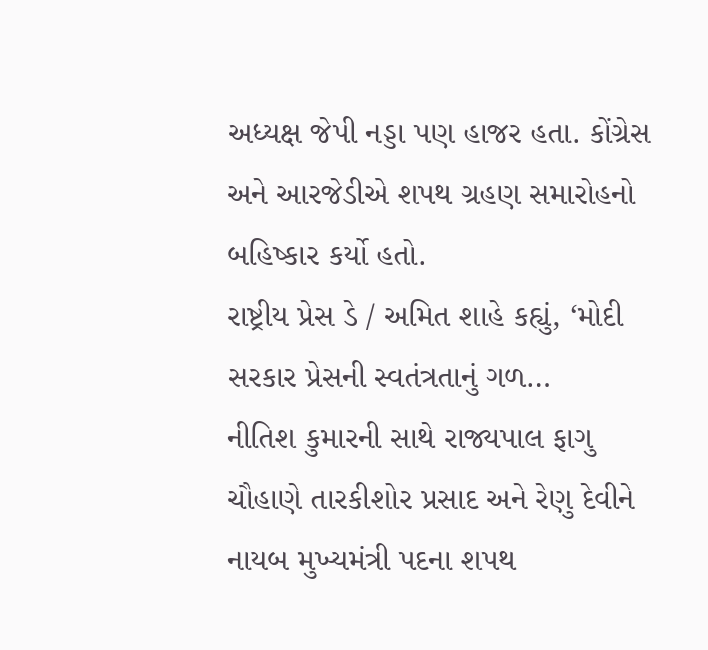અધ્યક્ષ જેપી નડ્ડા પણ હાજર હતા. કોંગ્રેસ અને આરજેડીએ શપથ ગ્રહણ સમારોહનો બહિષ્કાર કર્યો હતો.
રાષ્ટ્રીય પ્રેસ ડે / અમિત શાહે કહ્યું, ‘મોદી સરકાર પ્રેસની સ્વતંત્રતાનું ગળ…
નીતિશ કુમારની સાથે રાજ્યપાલ ફાગુ ચૌહાણે તારકીશોર પ્રસાદ અને રેણુ દેવીને નાયબ મુખ્યમંત્રી પદના શપથ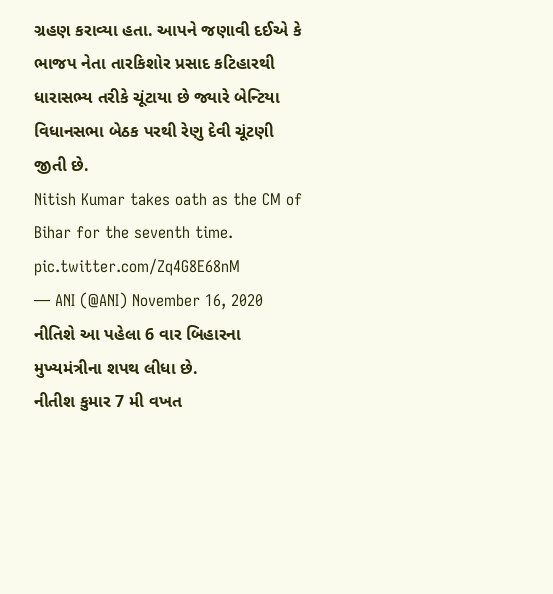ગ્રહણ કરાવ્યા હતા. આપને જણાવી દઈએ કે ભાજપ નેતા તારકિશોર પ્રસાદ કટિહારથી ધારાસભ્ય તરીકે ચૂંટાયા છે જ્યારે બેન્ટિયા વિધાનસભા બેઠક પરથી રેણુ દેવી ચૂંટણી જીતી છે.
Nitish Kumar takes oath as the CM of Bihar for the seventh time. pic.twitter.com/Zq4G8E68nM
— ANI (@ANI) November 16, 2020
નીતિશે આ પહેલા 6 વાર બિહારના મુખ્યમંત્રીના શપથ લીધા છે.
નીતીશ કુમાર 7 મી વખત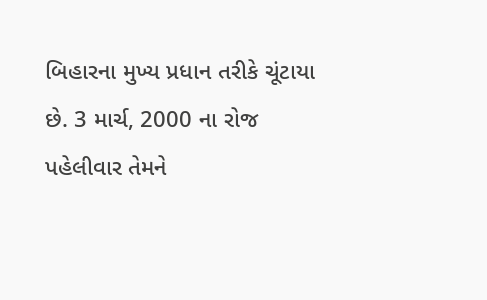બિહારના મુખ્ય પ્રધાન તરીકે ચૂંટાયા છે. 3 માર્ચ, 2000 ના રોજ પહેલીવાર તેમને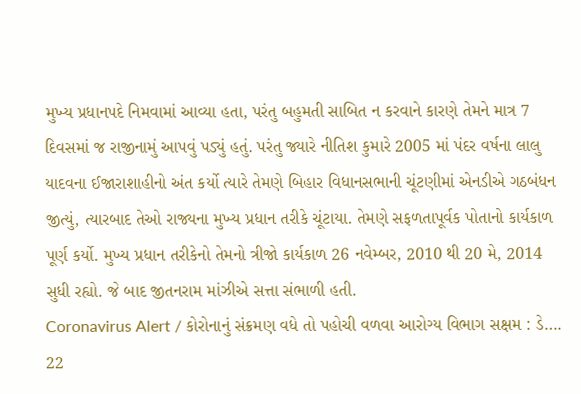મુખ્ય પ્રધાનપદે નિમવામાં આવ્યા હતા, પરંતુ બહુમતી સાબિત ન કરવાને કારણે તેમને માત્ર 7 દિવસમાં જ રાજીનામું આપવું પડ્યું હતું. પરંતુ જ્યારે નીતિશ કુમારે 2005 માં પંદર વર્ષના લાલુ યાદવના ઈજારાશાહીનો અંત કર્યો ત્યારે તેમણે બિહાર વિધાનસભાની ચૂંટણીમાં એનડીએ ગઠબંધન જીત્યું, ત્યારબાદ તેઓ રાજ્યના મુખ્ય પ્રધાન તરીકે ચૂંટાયા. તેમણે સફળતાપૂર્વક પોતાનો કાર્યકાળ પૂર્ણ કર્યો. મુખ્ય પ્રધાન તરીકેનો તેમનો ત્રીજો કાર્યકાળ 26 નવેમ્બર, 2010 થી 20 મે, 2014 સુધી રહ્યો. જે બાદ જીતનરામ માંઝીએ સત્તા સંભાળી હતી.
Coronavirus Alert / કોરોનાનું સંક્રમણ વધે તો પહોચી વળવા આરોગ્ય વિભાગ સક્ષમ : ડે….
22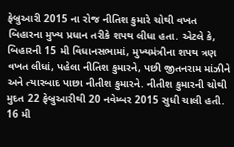ફેબ્રુઆરી 2015 ના રોજ નીતિશ કુમારે ચોથી વખત બિહારના મુખ્ય પ્રધાન તરીકે શપથ લીધા હતા. એટલે કે, બિહારની 15 મી વિધાનસભામાં, મુખ્યમંત્રીના શપથ ત્રણ વખત લીધાં, પહેલા નીતિશ કુમારને, પછી જીતનરામ માંઝીને અને ત્યારબાદ પાછા નીતીશ કુમારને. નીતીશ કુમારની ચોથી મુદત 22 ફેબ્રુઆરીથી 20 નવેમ્બર 2015 સુધી ચાલી હતી. 16 મી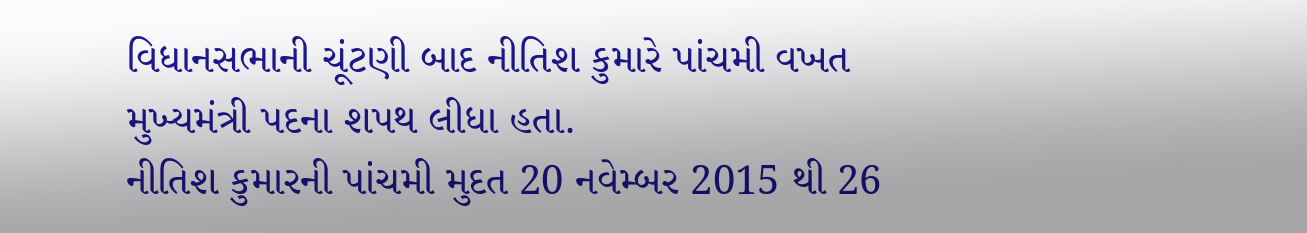વિધાનસભાની ચૂંટણી બાદ નીતિશ કુમારે પાંચમી વખત મુખ્યમંત્રી પદના શપથ લીધા હતા.
નીતિશ કુમારની પાંચમી મુદત 20 નવેમ્બર 2015 થી 26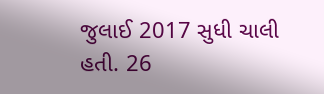જુલાઈ 2017 સુધી ચાલી હતી. 26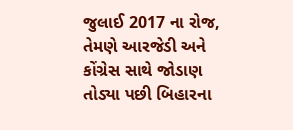જુલાઈ 2017 ના રોજ, તેમણે આરજેડી અને કોંગ્રેસ સાથે જોડાણ તોડ્યા પછી બિહારના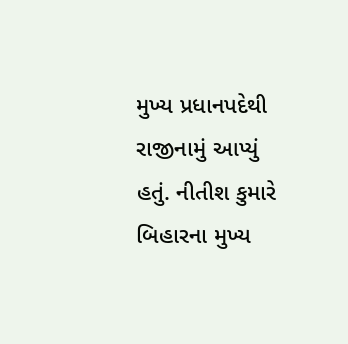મુખ્ય પ્રધાનપદેથી રાજીનામું આપ્યું હતું. નીતીશ કુમારે બિહારના મુખ્ય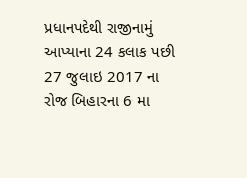પ્રધાનપદેથી રાજીનામું આપ્યાના 24 કલાક પછી 27 જુલાઇ 2017 ના રોજ બિહારના 6 મા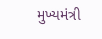મુખ્યમંત્રી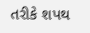તરીકે શપથ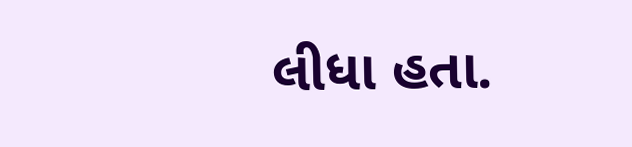લીધા હતા.